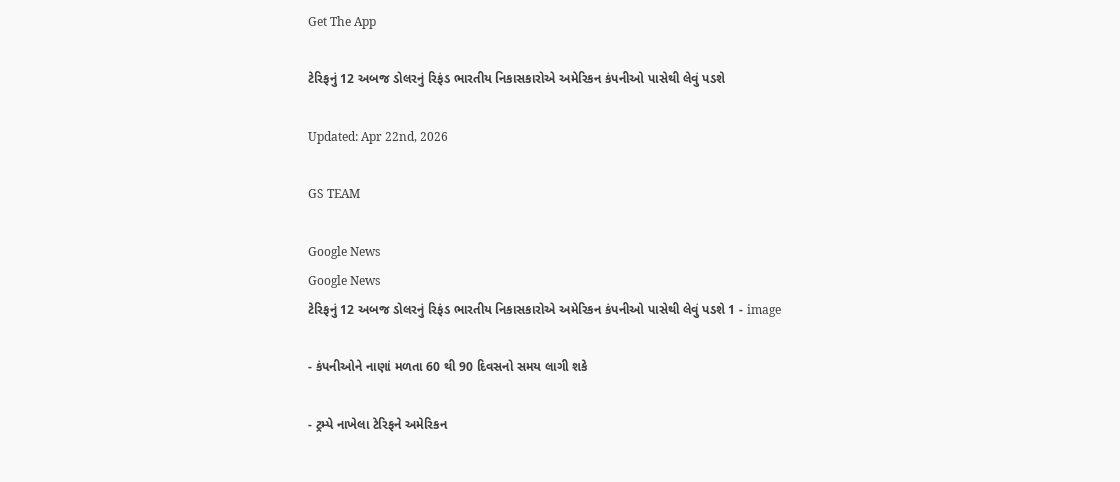Get The App

ટેરિફનું 12 અબજ ડોલરનું રિફંડ ભારતીય નિકાસકારોએ અમેરિકન કંપનીઓ પાસેથી લેવું પડશે

Updated: Apr 22nd, 2026

GS TEAM

Google News
Google News
ટેરિફનું 12 અબજ ડોલરનું રિફંડ ભારતીય નિકાસકારોએ અમેરિકન કંપનીઓ પાસેથી લેવું પડશે 1 - image

- કંપનીઓને નાણાં મળતા 60 થી 90 દિવસનો સમય લાગી શકે

- ટ્રમ્પે નાખેલા ટેરિફને અમેરિકન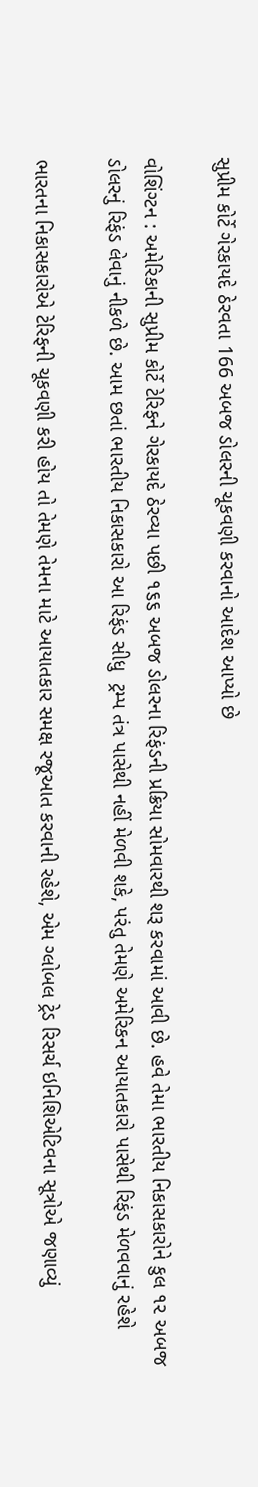સુપ્રીમ કોર્ટે ગેરકાયદે ઠેરવતા 166 અબજ ડોલરની ચૂકવણી કરવાનો આદેશ આપ્યો છે

વોશિંગ્ટન : અમેરિકાની સુપ્રીમ કોર્ટે ટેરિફને ગેરકાયદે ઠેરવ્યા પછી ૧૬૬ અબજ ડોલરના રિફંડની પ્રક્રિયા સોમવારથી શરૂ કરવામાં આવી છે. હવે તેમા ભારતીય નિકાસકારોને કુલ ૧૨ અબજ ડોલરનું રિફંડ લેવાનું નીકળે છે. આમ છતાં ભારતીય નિકાસકારો આ રિફંડ સીધુ  ટ્રમ્પ તંત્ર પાસેથી નહીં મેળવી શકે, પરંતુ તેમણે અમેરિકન આયાતકારો પાસેથી રિફંડ મેળવવાનું રહેશે

ભારતના નિકાસકારોએ ટેરિફની ચૂકવણી કરી હોય તો તેમણે તેમના માટે આયાતકાર સમક્ષ રજૂઆત કરવાની રહેશે, એમ ગ્લોબલ ટ્રેડ રિસર્ચ ઇનિશિએટિવના સૂત્રોએ જણાવ્યું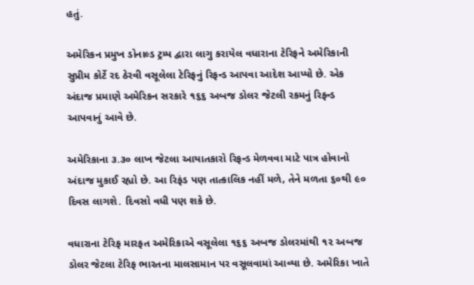હતું.

અમેરિકન પ્રમુખ ડોનાલ્ડ ટ્રમ્પ દ્વારા લાગુ કરાયેલ વધારાના ટેરિફને અમેરિકાની સુપ્રીમ કોર્ટે રદ ઠેરવી વસૂલેલા ટેરિફનું રિફન્ડ આપવા આદેશ આપ્યો છે. એક અંદાજ પ્રમાણે અમેરિકન સરકારે ૧૬૬ અબજ ડોલર જેટલી રકમનું રિફન્ડ આપવાનું આવે છે.

અમેરિકાના ૩.૩૦ લાખ જેટલા આયાતકારો રિફન્ડ મેળવવા માટે પાત્ર હોવાનો અંદાજ મુકાઈ રહ્યો છે. આ રિફંડ પણ તાત્કાલિક નહીં મળે, તેને મળતા ૬૦થી ૯૦ દિવસ લાગશે. દિવસો વધી પણ શકે છે.

વધારાના ટેરિફ મારફત અમેરિકાએ વસૂલેલા ૧૬૬ અબજ ડોલરમાંથી ૧૨ અબજ ડોલર જેટલા ટેરિફ ભારતના માલસામાન પર વસૂલવામાં આવ્યા છે. અમેરિકા ખાતે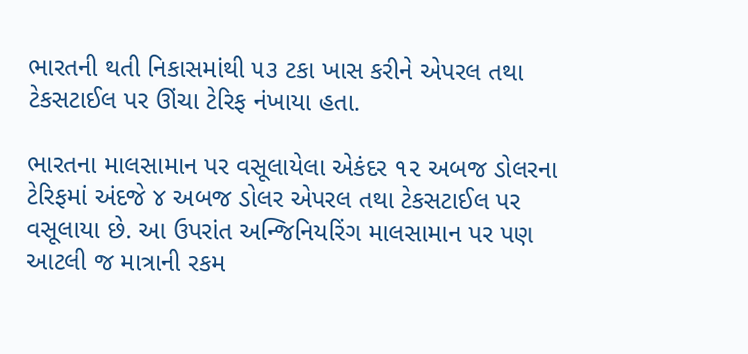ભારતની થતી નિકાસમાંથી ૫૩ ટકા ખાસ કરીને એપરલ તથા ટેકસટાઈલ પર ઊંચા ટેરિફ નંખાયા હતા.

ભારતના માલસામાન પર વસૂલાયેલા એકંદર ૧૨ અબજ ડોલરના ટેરિફમાં અંદજે ૪ અબજ ડોલર એપરલ તથા ટેકસટાઈલ પર વસૂલાયા છે. આ ઉપરાંત અન્જિનિયરિંગ માલસામાન પર પણ આટલી જ માત્રાની રકમ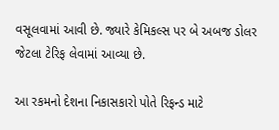વસૂલવામાં આવી છે. જ્યારે કેમિકલ્સ પર બે અબજ ડોલર જેટલા ટેરિફ લેવામાં આવ્યા છે.

આ રકમનો દેશના નિકાસકારો પોતે રિફન્ડ માટે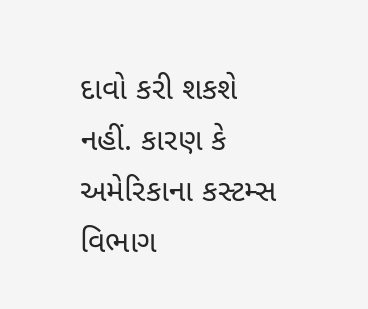દાવો કરી શકશે નહીં. કારણ કે અમેરિકાના કસ્ટમ્સ વિભાગ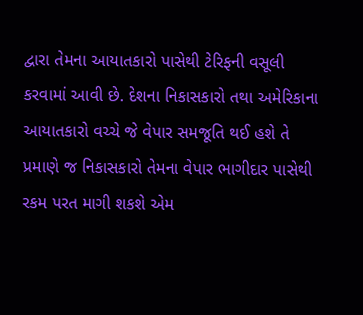દ્વારા તેમના આયાતકારો પાસેથી ટેરિફની વસૂલી કરવામાં આવી છે. દેશના નિકાસકારો તથા અમેરિકાના આયાતકારો વચ્ચે જે વેપાર સમજૂતિ થઈ હશે તે પ્રમાણે જ નિકાસકારો તેમના વેપાર ભાગીદાર પાસેથી રકમ પરત માગી શકશે એમ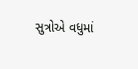સુત્રોએ વધુમાં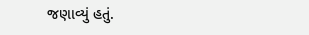જણાવ્યું હતું.